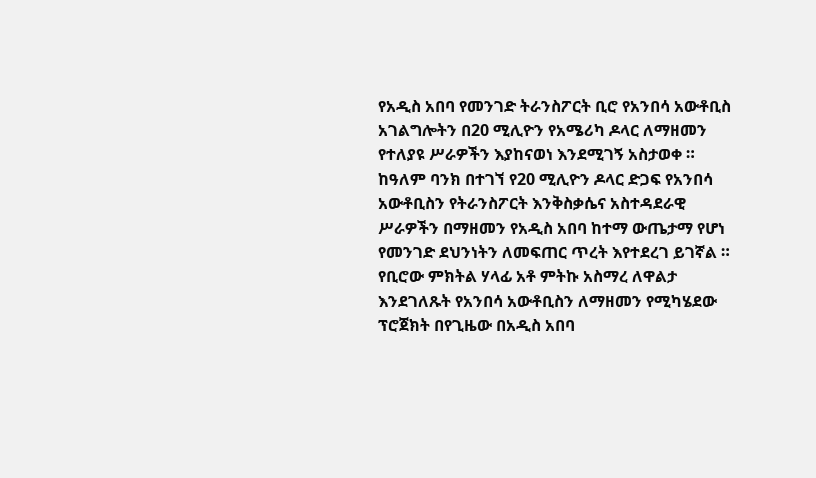የአዲስ አበባ የመንገድ ትራንስፖርት ቢሮ የአንበሳ አውቶቢስ አገልግሎትን በ20 ሚሊዮን የአሜሪካ ዶላር ለማዘመን የተለያዩ ሥራዎችን እያከናወነ እንደሚገኝ አስታወቀ ።
ከዓለም ባንክ በተገኘ የ20 ሚሊዮን ዶላር ድጋፍ የአንበሳ አውቶቢስን የትራንስፖርት እንቅስቃሴና አስተዳደራዊ ሥራዎችን በማዘመን የአዲስ አበባ ከተማ ውጤታማ የሆነ የመንገድ ደህንነትን ለመፍጠር ጥረት እየተደረገ ይገኛል ።
የቢሮው ምክትል ሃላፊ አቶ ምትኩ አስማረ ለዋልታ እንደገለጹት የአንበሳ አውቶቢስን ለማዘመን የሚካሄደው ፕሮጀክት በየጊዜው በአዲስ አበባ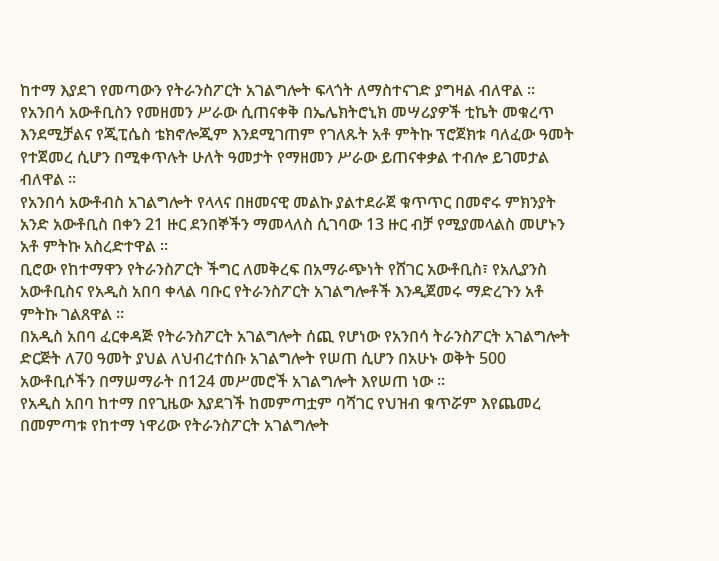ከተማ እያደገ የመጣውን የትራንስፖርት አገልግሎት ፍላጎት ለማስተናገድ ያግዛል ብለዋል ።
የአንበሳ አውቶቢስን የመዘመን ሥራው ሲጠናቀቅ በኤሌክትሮኒክ መሣሪያዎች ቲኬት መቁረጥ እንደሚቻልና የጂፒሴስ ቴክኖሎጂም እንደሚገጠም የገለጹት አቶ ምትኩ ፕሮጀክቱ ባለፈው ዓመት የተጀመረ ሲሆን በሚቀጥሉት ሁለት ዓመታት የማዘመን ሥራው ይጠናቀቃል ተብሎ ይገመታል ብለዋል ።
የአንበሳ አውቶብስ አገልግሎት የላላና በዘመናዊ መልኩ ያልተደራጀ ቁጥጥር በመኖሩ ምክንያት አንድ አውቶቢስ በቀን 21 ዙር ደንበኞችን ማመላለስ ሲገባው 13 ዙር ብቻ የሚያመላልስ መሆኑን አቶ ምትኩ አስረድተዋል ።
ቢሮው የከተማዋን የትራንስፖርት ችግር ለመቅረፍ በአማራጭነት የሸገር አውቶቢስ፣ የአሊያንስ አውቶቢስና የአዲስ አበባ ቀላል ባቡር የትራንስፖርት አገልግሎቶች እንዲጀመሩ ማድረጉን አቶ ምትኩ ገልጸዋል ።
በአዲስ አበባ ፈርቀዳጅ የትራንስፖርት አገልግሎት ሰጪ የሆነው የአንበሳ ትራንስፖርት አገልግሎት ድርጅት ለ70 ዓመት ያህል ለህብረተሰቡ አገልግሎት የሠጠ ሲሆን በአሁኑ ወቅት 500 አውቶቢሶችን በማሠማራት በ124 መሥመሮች አገልግሎት እየሠጠ ነው ።
የአዲስ አበባ ከተማ በየጊዜው እያደገች ከመምጣቷም ባሻገር የህዝብ ቁጥሯም እየጨመረ በመምጣቱ የከተማ ነዋሪው የትራንስፖርት አገልግሎት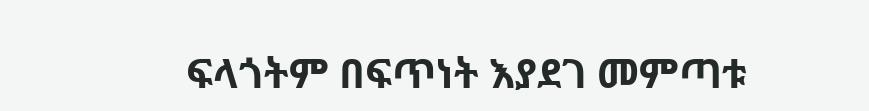ፍላጎትም በፍጥነት እያደገ መምጣቱ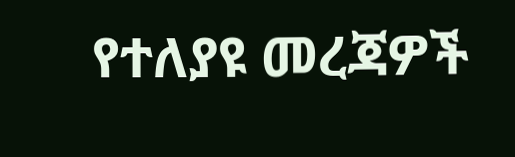የተለያዩ መረጃዎች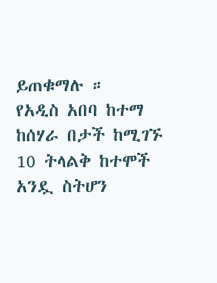ይጠቁማሉ ።
የአዲስ አበባ ከተማ ከሰሃራ በታች ከሚገኙ 10 ትላልቅ ከተሞች አንዷ ስትሆን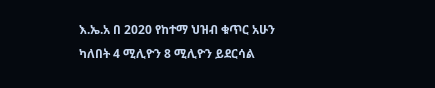እ.ኤ.አ በ 2020 የከተማ ህዝብ ቁጥር አሁን ካለበት 4 ሚሊዮን 8 ሚሊዮን ይደርሳል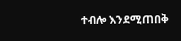ተብሎ እንደሚጠበቅ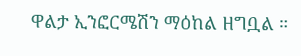ዋልታ ኢንፎርሜሽን ማዕከል ዘግቧል ።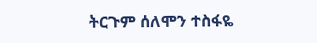ትርጉም ሰለሞን ተስፋዬ